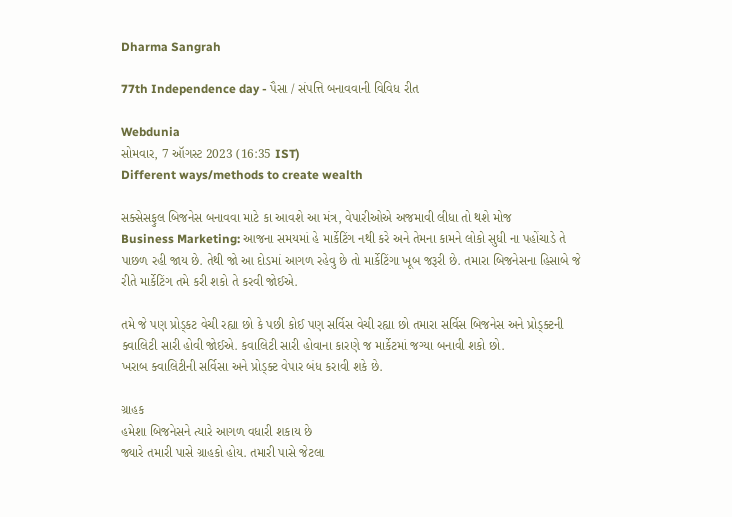Dharma Sangrah

77th Independence day - પૈસા / સંપત્તિ બનાવવાની વિવિધ રીત

Webdunia
સોમવાર, 7 ઑગસ્ટ 2023 (16:35 IST)
Different ways/methods to create wealth

સક્સેસફુલ બિજનેસ બનાવવા માટે કા આવશે આ મંત્ર, વેપારીઓએ અજમાવી લીધા તો થશે મોજ
Business Marketing: આજના સમયમાં હે માર્કેટિંગ નથી કરે અને તેમના કામને લોકો સુધી ના પહોંચાડે તે પાછળ રહી જાય છે. તેથી જો આ દોડમાં આગળ રહેવુ છે તો માર્કેટિંગા ખૂબ જરૂરી છે. તમારા બિજનેસના હિસાબે જે રીતે માર્કેટિંગ તમે કરી શકો તે કરવી જોઈએ.

તમે જે પણ પ્રોડ્કટ વેચી રહ્યા છો કે પછી કોઈ પણ સર્વિસ વેચી રહ્યા છો તમારા સર્વિસ બિજનેસ અને પ્રોડ્ક્ટની ક્વાલિટી સારી હોવી જોઈએ. કવાલિટી સારી હોવાના કારણે જ માર્કેટમાં જગ્યા બનાવી શકો છો.
ખરાબ ક્વાલિટીની સર્વિસા અને પ્રોડ્ક્ટ વેપાર બંધ કરાવી શકે છે.

ગ્રાહક
હમેશા બિજનેસને ત્યારે આગળ વધારી શકાય છે
જ્યારે તમારી પાસે ગ્રાહકો હોય. તમારી પાસે જેટલા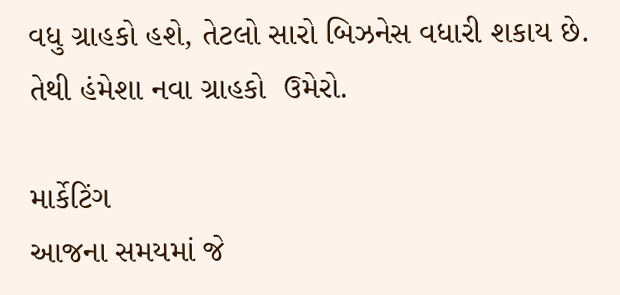વધુ ગ્રાહકો હશે, તેટલો સારો બિઝનેસ વધારી શકાય છે. તેથી હંમેશા નવા ગ્રાહકો  ઉમેરો.

માર્કેટિંગ
આજના સમયમાં જે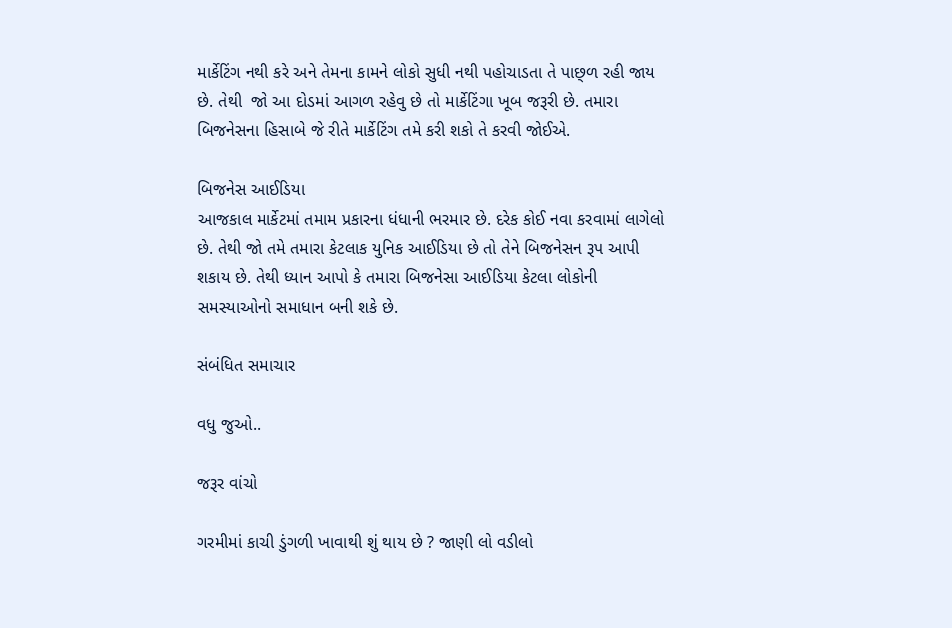માર્કેટિંગ નથી કરે અને તેમના કામને લોકો સુધી નથી પહોચાડતા તે પાછ્ળ રહી જાય છે. તેથી  જો આ દોડમાં આગળ રહેવુ છે તો માર્કેટિંગા ખૂબ જરૂરી છે. તમારા બિજનેસના હિસાબે જે રીતે માર્કેટિંગ તમે કરી શકો તે કરવી જોઈએ.

બિજનેસ આઈડિયા
આજકાલ માર્કેટમાં તમામ પ્રકારના ધંધાની ભરમાર છે. દરેક કોઈ નવા કરવામાં લાગેલો છે. તેથી જો તમે તમારા કેટલાક યુનિક આઈડિયા છે તો તેને બિજનેસન રૂપ આપી શકાય છે. તેથી ધ્યાન આપો કે તમારા બિજનેસા આઈડિયા કેટલા લોકોની સમસ્યાઓનો સમાધાન બની શકે છે.

સંબંધિત સમાચાર

વધુ જુઓ..

જરૂર વાંચો

ગરમીમાં કાચી ડુંગળી ખાવાથી શું થાય છે ? જાણી લો વડીલો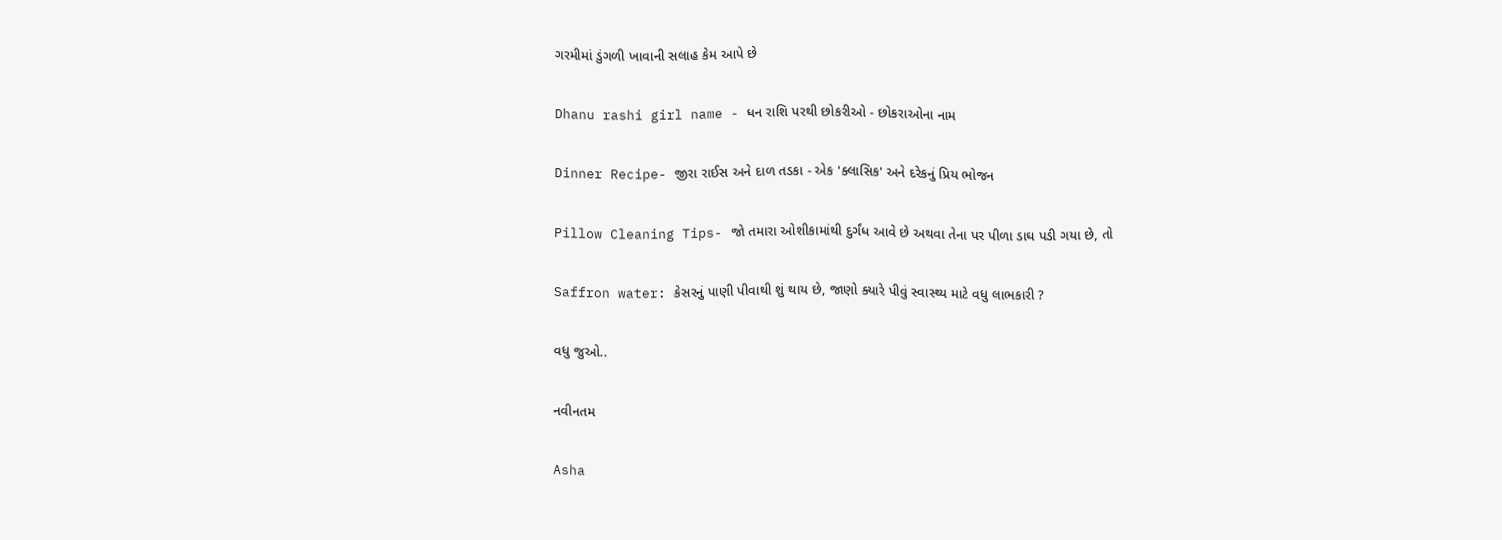ગરમીમાં ડુંગળી ખાવાની સલાહ કેમ આપે છે

Dhanu rashi girl name - ધન રાશિ પરથી છોકરીઓ - છોકરાઓના નામ

Dinner Recipe- જીરા રાઈસ અને દાળ તડકા - એક 'ક્લાસિક' અને દરેકનું પ્રિય ભોજન

Pillow Cleaning Tips- જો તમારા ઓશીકામાંથી દુર્ગંધ આવે છે અથવા તેના પર પીળા ડાઘ પડી ગયા છે, તો

Saffron water: કેસરનું પાણી પીવાથી શું થાય છે, જાણો ક્યારે પીવું સ્વાસ્થ્ય માટે વધુ લાભકારી ?

વધુ જુઓ..

નવીનતમ

Asha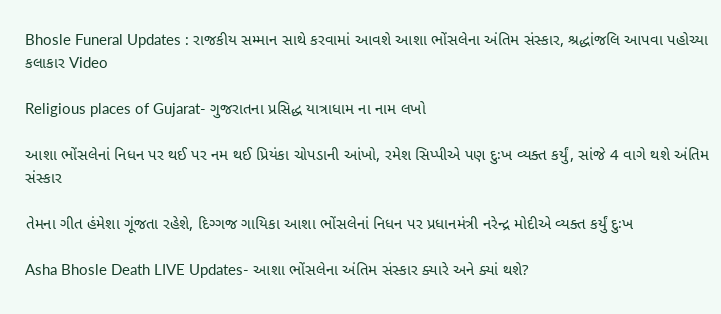Bhosle Funeral Updates : રાજકીય સમ્માન સાથે કરવામાં આવશે આશા ભોંસલેના અંતિમ સંસ્કાર, શ્રદ્ધાંજલિ આપવા પહોચ્યા કલાકાર Video

Religious places of Gujarat- ગુજરાતના પ્રસિદ્ધ યાત્રાધામ ના નામ લખો

આશા ભોંસલેનાં નિધન પર થઈ પર નમ થઈ પ્રિયંકા ચોપડાની આંખો, રમેશ સિપ્પીએ પણ દુઃખ વ્યક્ત કર્યું, સાંજે 4 વાગે થશે અંતિમ સંસ્કાર

તેમના ગીત હંમેશા ગૂંજતા રહેશે, દિગ્ગજ ગાયિકા આશા ભોંસલેનાં નિધન પર પ્રધાનમંત્રી નરેન્દ્ર મોદીએ વ્યક્ત કર્યું દુઃખ

Asha Bhosle Death LIVE Updates- આશા ભોંસલેના અંતિમ સંસ્કાર ક્યારે અને ક્યાં થશે?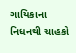ગાયિકાના નિધનથી ચાહકો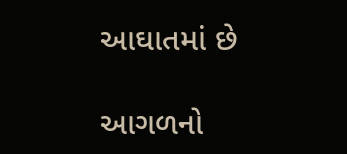આઘાતમાં છે

આગળનો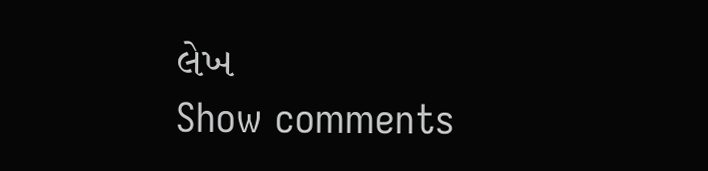લેખ
Show comments